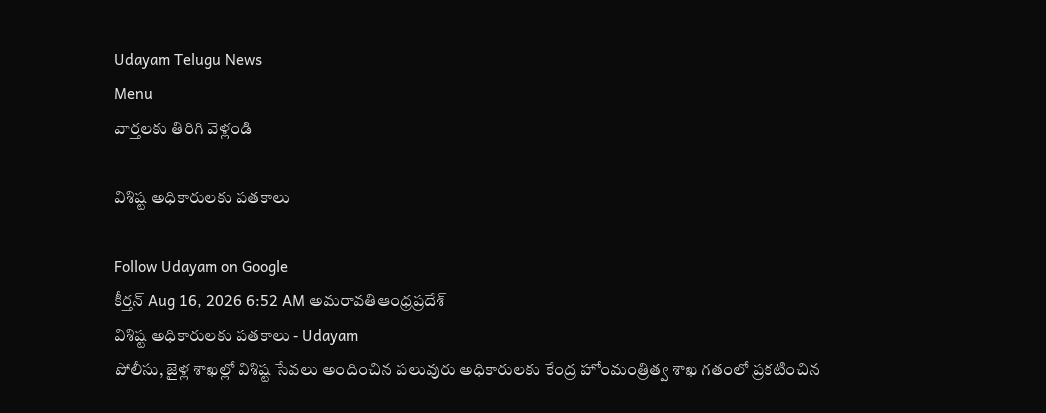Udayam Telugu News
Menu
వార్తలకు తిరిగి వెళ్లండి

విశిష్ట అధికారులకు పతకాలు

Follow Udayam on Google
కీర్తన్ Aug 16, 2026 6:52 AM అమరావతిఆంధ్రప్రదేశ్
విశిష్ట అధికారులకు పతకాలు - Udayam
పోలీసు, జైళ్ల శాఖల్లో విశిష్ట సేవలు అందించిన పలువురు అధికారులకు కేంద్ర హోంమంత్రిత్వ శాఖ గతంలో ప్రకటించిన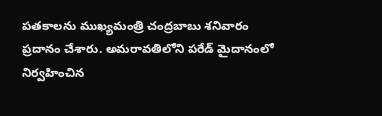పతకాలను ముఖ్యమంత్రి చంద్రబాబు శనివారం ప్రదానం చేశారు. అమరావతిలోని పరేడ్‌ మైదానంలో నిర్వహించిన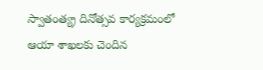స్వాతంత్య్ర దినోత్సవ కార్యక్రమంలో ఆయా శాఖలకు చెందిన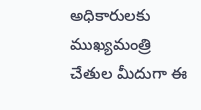అధికారులకు ముఖ్యమంత్రి చేతుల మీదుగా ఈ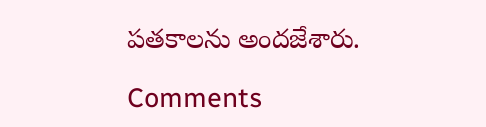పతకాలను అందజేశారు.

Comments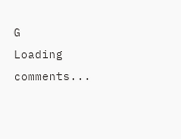G
Loading comments...